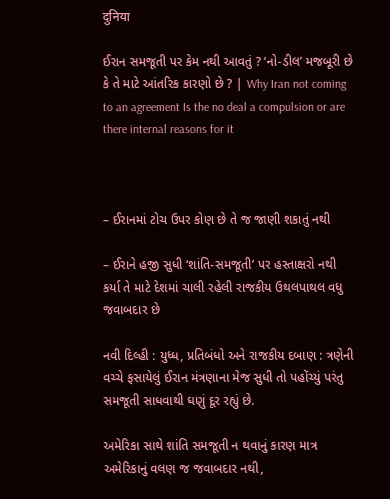दुनिया

ઈરાન સમજૂતી પર કેમ નથી આવતું ? ‘નો-ડીલ’ મજબૂરી છે કે તે માટે આંતરિક કારણો છે ? | Why Iran not coming to an agreement Is the no deal a compulsion or are there internal reasons for it



– ઈરાનમાં ટોચ ઉપર કોણ છે તે જ જાણી શકાતું નથી

– ઈરાને હજી સુધી ‘શાંતિ-સમજૂતી’ પર હસ્તાક્ષરો નથી કર્યા તે માટે દેશમાં ચાલી રહેલી રાજકીય ઉથલપાથલ વધુ જવાબદાર છે

નવી દિલ્હી : યુધ્ધ, પ્રતિબંધો અને રાજકીય દબાણ : ત્રણેની વચ્ચે ફસાયેલું ઈરાન મંત્રણાના મેજ સુધી તો પહોંચ્યું પરંતુ સમજૂતી સાધવાથી ઘણું દૂર રહ્યું છે.

અમેરિકા સાથે શાંતિ સમજૂતી ન થવાનું કારણ માત્ર અમેરિકાનું વલણ જ જવાબદાર નથી,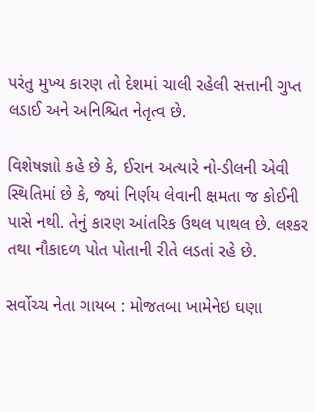પરંતુ મુખ્ય કારણ તો દેશમાં ચાલી રહેલી સત્તાની ગુપ્ત લડાઈ અને અનિશ્ચિત નેતૃત્વ છે.

વિશેષજ્ઞાો કહે છે કે, ઈરાન અત્યારે નો-ડીલની એવી સ્થિતિમાં છે કે, જ્યાં નિર્ણય લેવાની ક્ષમતા જ કોઈની પાસે નથી. તેનું કારણ આંતરિક ઉથલ પાથલ છે. લશ્કર તથા નૌકાદળ પોત પોતાની રીતે લડતાં રહે છે.

સર્વોચ્ચ નેતા ગાયબ : મોજતબા ખામેનેઇ ઘણા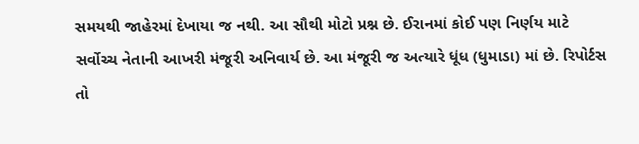સમયથી જાહેરમાં દેખાયા જ નથી. આ સૌથી મોટો પ્રશ્ન છે. ઈરાનમાં કોઈ પણ નિર્ણય માટે સર્વોચ્ચ નેતાની આખરી મંજૂરી અનિવાર્ય છે. આ મંજૂરી જ અત્યારે ધૂંધ (ધુમાડા) માં છે. રિપોર્ટસ તો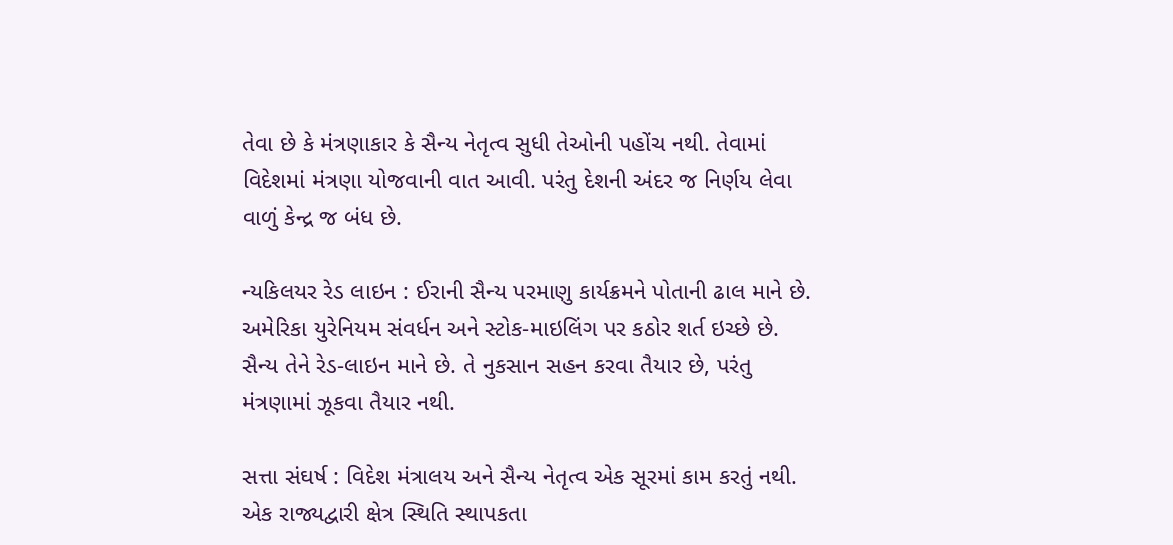તેવા છે કે મંત્રણાકાર કે સૈન્ય નેતૃત્વ સુધી તેઓની પહોંચ નથી. તેવામાં વિદેશમાં મંત્રણા યોજવાની વાત આવી. પરંતુ દેશની અંદર જ નિર્ણય લેવા વાળું કેન્દ્ર જ બંધ છે.

ન્યકિલયર રેડ લાઇન : ઈરાની સૈન્ય પરમાણુ કાર્યક્રમને પોતાની ઢાલ માને છે. અમેરિકા યુરેનિયમ સંવર્ધન અને સ્ટોક-માઇલિંગ પર કઠોર શર્ત ઇચ્છે છે. સૈન્ય તેને રેડ-લાઇન માને છે. તે નુકસાન સહન કરવા તૈયાર છે, પરંતુ મંત્રણામાં ઝૂકવા તૈયાર નથી.

સત્તા સંઘર્ષ : વિદેશ મંત્રાલય અને સૈન્ય નેતૃત્વ એક સૂરમાં કામ કરતું નથી. એક રાજ્યદ્વારી ક્ષેત્ર સ્થિતિ સ્થાપકતા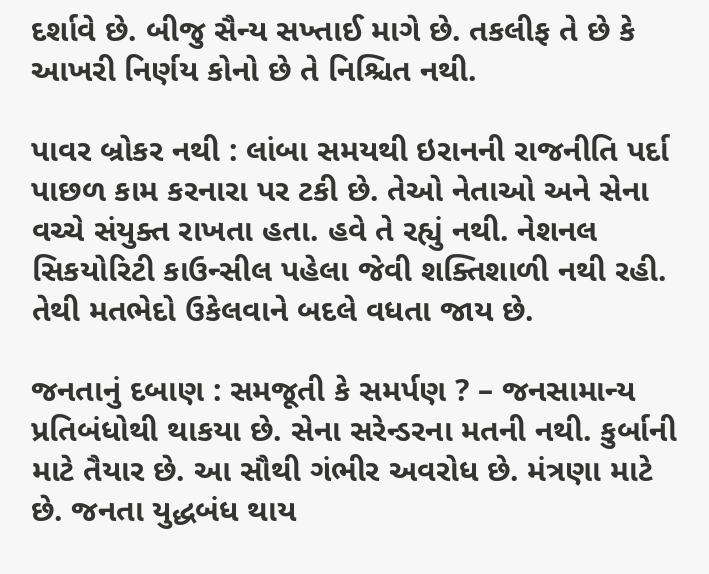દર્શાવે છે. બીજુ સૈન્ય સખ્તાઈ માગે છે. તકલીફ તે છે કે આખરી નિર્ણય કોનો છે તે નિશ્ચિત નથી.

પાવર બ્રોકર નથી : લાંબા સમયથી ઇરાનની રાજનીતિ પર્દા પાછળ કામ કરનારા પર ટકી છે. તેઓ નેતાઓ અને સેના વચ્ચે સંયુક્ત રાખતા હતા. હવે તે રહ્યું નથી. નેશનલ સિકયોરિટી કાઉન્સીલ પહેલા જેવી શક્તિશાળી નથી રહી. તેથી મતભેદો ઉકેલવાને બદલે વધતા જાય છે.

જનતાનું દબાણ : સમજૂતી કે સમર્પણ ? – જનસામાન્ય પ્રતિબંધોથી થાકયા છે. સેના સરેન્ડરના મતની નથી. કુર્બાની માટે તૈયાર છે. આ સૌથી ગંભીર અવરોધ છે. મંત્રણા માટે છે. જનતા યુદ્ધબંધ થાય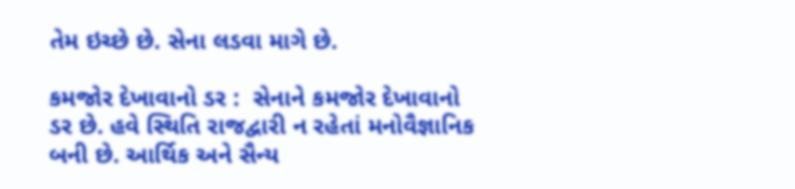તેમ ઇચ્છે છે. સેના લડવા માગે છે.

કમજોર દેખાવાનો ડર :  સેનાને કમજોર દેખાવાનો ડર છે. હવે સ્થિતિ રાજદ્વારી ન રહેતાં મનોવૈજ્ઞાનિક બની છે. આર્થિક અને સૈન્ય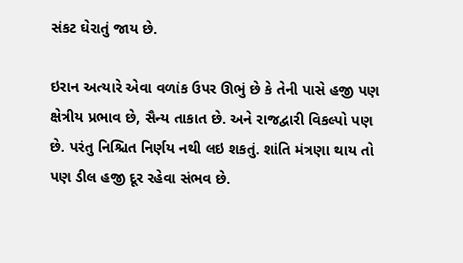સંકટ ઘેરાતું જાય છે.

ઇરાન અત્યારે એવા વળાંક ઉપર ઊભું છે કે તેની પાસે હજી પણ ક્ષેત્રીય પ્રભાવ છે, સૈન્ય તાકાત છે. અને રાજદ્વારી વિકલ્પો પણ છે. પરંતુ નિશ્ચિત નિર્ણય નથી લઇ શકતું. શાંતિ મંત્રણા થાય તો પણ ડીલ હજી દૂર રહેવા સંભવ છે.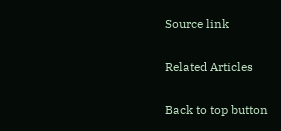Source link

Related Articles

Back to top button